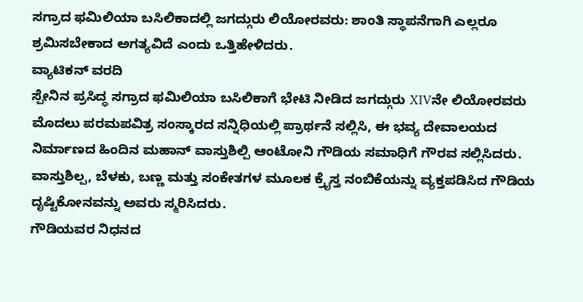ಸಗ್ರಾದ ಫಮಿಲಿಯಾ ಬಸಿಲಿಕಾದಲ್ಲಿ ಜಗದ್ಗುರು ಲಿಯೋರವರು: ಶಾಂತಿ ಸ್ಥಾಪನೆಗಾಗಿ ಎಲ್ಲರೂ ಶ್ರಮಿಸಬೇಕಾದ ಅಗತ್ಯವಿದೆ ಎಂದು ಒತ್ತಿಹೇಳಿದರು.
ವ್ಯಾಟಿಕನ್ ವರದಿ
ಸ್ಪೇನಿನ ಪ್ರಸಿದ್ಧ ಸಗ್ರಾದ ಫಮಿಲಿಯಾ ಬಸಿಲಿಕಾಗೆ ಭೇಟಿ ನೀಡಿದ ಜಗದ್ಗುರು XIVನೇ ಲಿಯೋರವರು ಮೊದಲು ಪರಮಪವಿತ್ರ ಸಂಸ್ಕಾರದ ಸನ್ನಿಧಿಯಲ್ಲಿ ಪ್ರಾರ್ಥನೆ ಸಲ್ಲಿಸಿ, ಈ ಭವ್ಯ ದೇವಾಲಯದ ನಿರ್ಮಾಣದ ಹಿಂದಿನ ಮಹಾನ್ ವಾಸ್ತುಶಿಲ್ಪಿ ಆಂಟೋನಿ ಗೌಡಿಯ ಸಮಾಧಿಗೆ ಗೌರವ ಸಲ್ಲಿಸಿದರು. ವಾಸ್ತುಶಿಲ್ಪ, ಬೆಳಕು, ಬಣ್ಣ ಮತ್ತು ಸಂಕೇತಗಳ ಮೂಲಕ ಕ್ರೈಸ್ತ ನಂಬಿಕೆಯನ್ನು ವ್ಯಕ್ತಪಡಿಸಿದ ಗೌಡಿಯ ದೃಷ್ಟಿಕೋನವನ್ನು ಅವರು ಸ್ಮರಿಸಿದರು.
ಗೌಡಿಯವರ ನಿಧನದ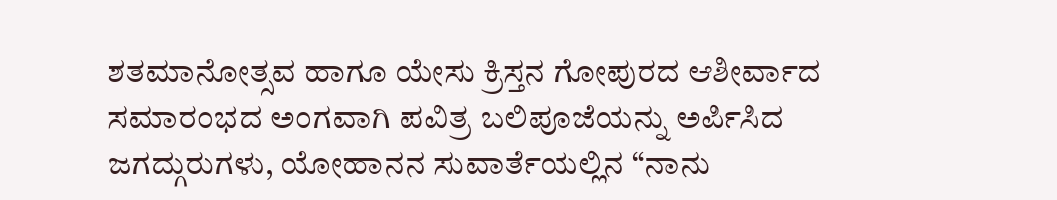ಶತಮಾನೋತ್ಸವ ಹಾಗೂ ಯೇಸು ಕ್ರಿಸ್ತನ ಗೋಪುರದ ಆಶೀರ್ವಾದ ಸಮಾರಂಭದ ಅಂಗವಾಗಿ ಪವಿತ್ರ ಬಲಿಪೂಜೆಯನ್ನು ಅರ್ಪಿಸಿದ ಜಗದ್ಗುರುಗಳು, ಯೋಹಾನನ ಸುವಾರ್ತೆಯಲ್ಲಿನ “ನಾನು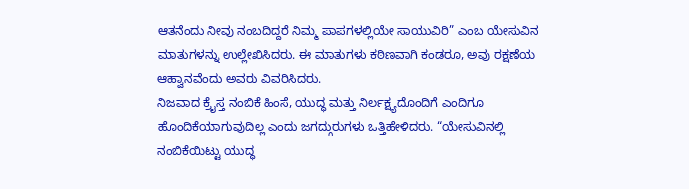ಆತನೆಂದು ನೀವು ನಂಬದಿದ್ದರೆ ನಿಮ್ಮ ಪಾಪಗಳಲ್ಲಿಯೇ ಸಾಯುವಿರಿ” ಎಂಬ ಯೇಸುವಿನ ಮಾತುಗಳನ್ನು ಉಲ್ಲೇಖಿಸಿದರು. ಈ ಮಾತುಗಳು ಕಠಿಣವಾಗಿ ಕಂಡರೂ, ಅವು ರಕ್ಷಣೆಯ ಆಹ್ವಾನವೆಂದು ಅವರು ವಿವರಿಸಿದರು.
ನಿಜವಾದ ಕ್ರೈಸ್ತ ನಂಬಿಕೆ ಹಿಂಸೆ, ಯುದ್ಧ ಮತ್ತು ನಿರ್ಲಕ್ಷ್ಯದೊಂದಿಗೆ ಎಂದಿಗೂ ಹೊಂದಿಕೆಯಾಗುವುದಿಲ್ಲ ಎಂದು ಜಗದ್ಗುರುಗಳು ಒತ್ತಿಹೇಳಿದರು. “ಯೇಸುವಿನಲ್ಲಿ ನಂಬಿಕೆಯಿಟ್ಟು ಯುದ್ಧ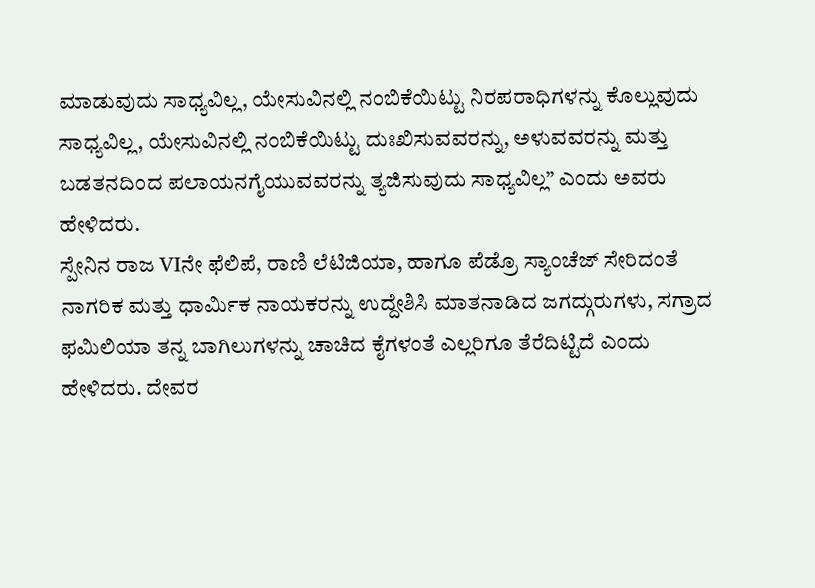ಮಾಡುವುದು ಸಾಧ್ಯವಿಲ್ಲ, ಯೇಸುವಿನಲ್ಲಿ ನಂಬಿಕೆಯಿಟ್ಟು ನಿರಪರಾಧಿಗಳನ್ನು ಕೊಲ್ಲುವುದು ಸಾಧ್ಯವಿಲ್ಲ, ಯೇಸುವಿನಲ್ಲಿ ನಂಬಿಕೆಯಿಟ್ಟು ದುಃಖಿಸುವವರನ್ನು, ಅಳುವವರನ್ನು ಮತ್ತು ಬಡತನದಿಂದ ಪಲಾಯನಗೈಯುವವರನ್ನು ತ್ಯಜಿಸುವುದು ಸಾಧ್ಯವಿಲ್ಲ” ಎಂದು ಅವರು ಹೇಳಿದರು.
ಸ್ಪೇನಿನ ರಾಜ VIನೇ ಫೆಲಿಪೆ, ರಾಣಿ ಲೆಟಿಜಿಯಾ, ಹಾಗೂ ಪೆಡ್ರೊ ಸ್ಯಾಂಚೆಜ್ ಸೇರಿದಂತೆ ನಾಗರಿಕ ಮತ್ತು ಧಾರ್ಮಿಕ ನಾಯಕರನ್ನು ಉದ್ದೇಶಿಸಿ ಮಾತನಾಡಿದ ಜಗದ್ಗುರುಗಳು, ಸಗ್ರಾದ ಫಮಿಲಿಯಾ ತನ್ನ ಬಾಗಿಲುಗಳನ್ನು ಚಾಚಿದ ಕೈಗಳಂತೆ ಎಲ್ಲರಿಗೂ ತೆರೆದಿಟ್ಟಿದೆ ಎಂದು ಹೇಳಿದರು. ದೇವರ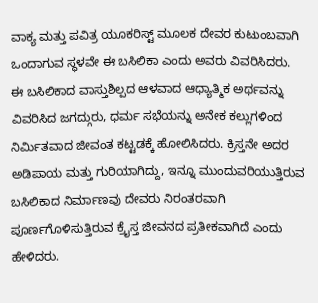ವಾಕ್ಯ ಮತ್ತು ಪವಿತ್ರ ಯೂಕರಿಸ್ಟ್ ಮೂಲಕ ದೇವರ ಕುಟುಂಬವಾಗಿ ಒಂದಾಗುವ ಸ್ಥಳವೇ ಈ ಬಸಿಲಿಕಾ ಎಂದು ಅವರು ವಿವರಿಸಿದರು.
ಈ ಬಸಿಲಿಕಾದ ವಾಸ್ತುಶಿಲ್ಪದ ಆಳವಾದ ಆಧ್ಯಾತ್ಮಿಕ ಅರ್ಥವನ್ನು ವಿವರಿಸಿದ ಜಗದ್ಗುರು, ಧರ್ಮ ಸಭೆಯನ್ನು ಅನೇಕ ಕಲ್ಲುಗಳಿಂದ ನಿರ್ಮಿತವಾದ ಜೀವಂತ ಕಟ್ಟಡಕ್ಕೆ ಹೋಲಿಸಿದರು. ಕ್ರಿಸ್ತನೇ ಅದರ ಅಡಿಪಾಯ ಮತ್ತು ಗುರಿಯಾಗಿದ್ದು, ಇನ್ನೂ ಮುಂದುವರಿಯುತ್ತಿರುವ ಬಸಿಲಿಕಾದ ನಿರ್ಮಾಣವು ದೇವರು ನಿರಂತರವಾಗಿ ಪೂರ್ಣಗೊಳಿಸುತ್ತಿರುವ ಕ್ರೈಸ್ತ ಜೀವನದ ಪ್ರತೀಕವಾಗಿದೆ ಎಂದು ಹೇಳಿದರು.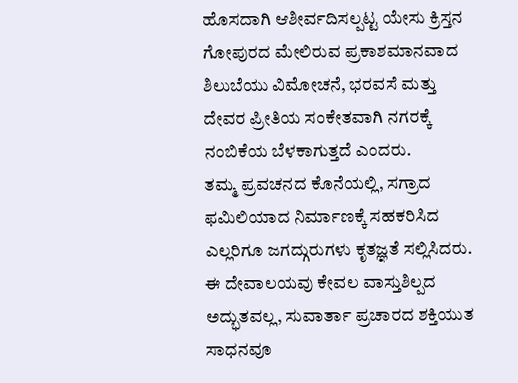ಹೊಸದಾಗಿ ಆಶೀರ್ವದಿಸಲ್ಪಟ್ಟ ಯೇಸು ಕ್ರಿಸ್ತನ ಗೋಪುರದ ಮೇಲಿರುವ ಪ್ರಕಾಶಮಾನವಾದ ಶಿಲುಬೆಯು ವಿಮೋಚನೆ, ಭರವಸೆ ಮತ್ತು ದೇವರ ಪ್ರೀತಿಯ ಸಂಕೇತವಾಗಿ ನಗರಕ್ಕೆ ನಂಬಿಕೆಯ ಬೆಳಕಾಗುತ್ತದೆ ಎಂದರು.
ತಮ್ಮ ಪ್ರವಚನದ ಕೊನೆಯಲ್ಲಿ, ಸಗ್ರಾದ ಫಮಿಲಿಯಾದ ನಿರ್ಮಾಣಕ್ಕೆ ಸಹಕರಿಸಿದ ಎಲ್ಲರಿಗೂ ಜಗದ್ಗುರುಗಳು ಕೃತಜ್ಞತೆ ಸಲ್ಲಿಸಿದರು. ಈ ದೇವಾಲಯವು ಕೇವಲ ವಾಸ್ತುಶಿಲ್ಪದ ಅದ್ಭುತವಲ್ಲ, ಸುವಾರ್ತಾ ಪ್ರಚಾರದ ಶಕ್ತಿಯುತ ಸಾಧನವೂ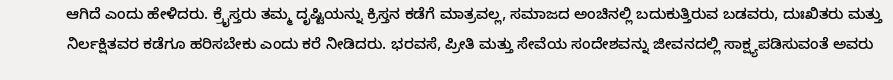ಆಗಿದೆ ಎಂದು ಹೇಳಿದರು. ಕ್ರೈಸ್ತರು ತಮ್ಮ ದೃಷ್ಟಿಯನ್ನು ಕ್ರಿಸ್ತನ ಕಡೆಗೆ ಮಾತ್ರವಲ್ಲ, ಸಮಾಜದ ಅಂಚಿನಲ್ಲಿ ಬದುಕುತ್ತಿರುವ ಬಡವರು, ದುಃಖಿತರು ಮತ್ತು ನಿರ್ಲಕ್ಷಿತವರ ಕಡೆಗೂ ಹರಿಸಬೇಕು ಎಂದು ಕರೆ ನೀಡಿದರು. ಭರವಸೆ, ಪ್ರೀತಿ ಮತ್ತು ಸೇವೆಯ ಸಂದೇಶವನ್ನು ಜೀವನದಲ್ಲಿ ಸಾಕ್ಷ್ಯಪಡಿಸುವಂತೆ ಅವರು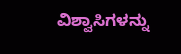ವಿಶ್ವಾಸಿಗಳನ್ನು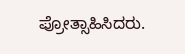ಪ್ರೋತ್ಸಾಹಿಸಿದರು.